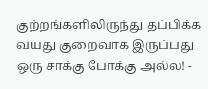குற்றங்களிலிருந்து தப்பிக்க வயது குறைவாக இருப்பது ஒரு சாக்கு போக்கு அல்ல! -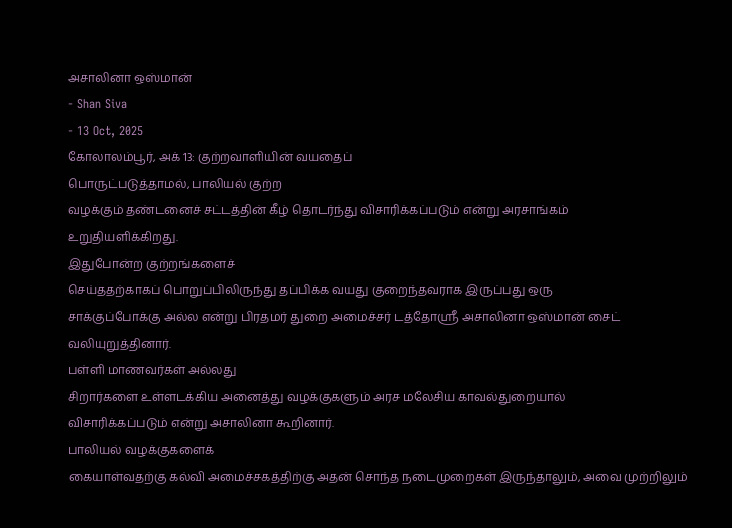அசாலினா ஒஸ்மான்
- Shan Siva
- 13 Oct, 2025
கோலாலம்பூர், அக் 13: குற்றவாளியின் வயதைப்
பொருட்படுத்தாமல், பாலியல் குற்ற
வழக்கும் தண்டனைச் சட்டத்தின் கீழ் தொடர்ந்து விசாரிக்கப்படும் என்று அரசாங்கம்
உறுதியளிக்கிறது.
இதுபோன்ற குற்றங்களைச்
செய்ததற்காகப் பொறுப்பிலிருந்து தப்பிக்க வயது குறைந்தவராக இருப்பது ஒரு
சாக்குப்போக்கு அல்ல என்று பிரதமர் துறை அமைச்சர் டத்தோஸ்ரீ அசாலினா ஒஸ்மான் சைட்
வலியுறுத்தினார்.
பள்ளி மாணவர்கள் அல்லது
சிறார்களை உள்ளடக்கிய அனைத்து வழக்குகளும் அரச மலேசிய காவல்துறையால்
விசாரிக்கப்படும் என்று அசாலினா கூறினார்.
பாலியல் வழக்குகளைக்
கையாள்வதற்கு கல்வி அமைச்சகத்திற்கு அதன் சொந்த நடைமுறைகள் இருந்தாலும், அவை முற்றிலும்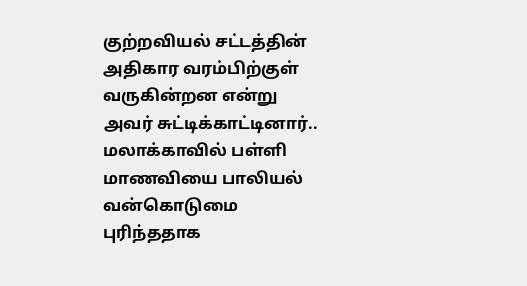குற்றவியல் சட்டத்தின் அதிகார வரம்பிற்குள்
வருகின்றன என்று அவர் சுட்டிக்காட்டினார்..
மலாக்காவில் பள்ளி மாணவியை பாலியல் வன்கொடுமை புரிந்ததாக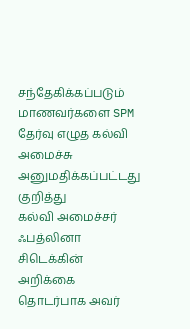சந்தேகிக்கப்படும் மாணவர்களை SPM தேர்வு எழுத கல்வி அமைச்சு அனுமதிக்கப்பட்டது குறித்து
கல்வி அமைச்சர் ஃபத்லினா சிடெக்கின் அறிக்கை தொடர்பாக அவர்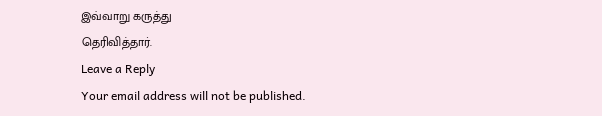இவ்வாறு கருத்து
தெரிவித்தார்.
Leave a Reply
Your email address will not be published.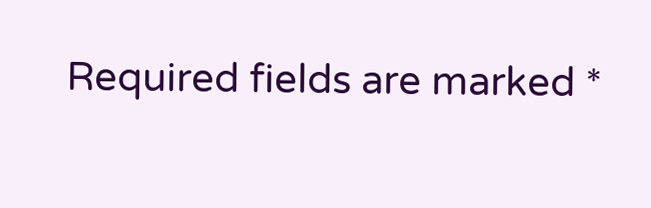Required fields are marked *